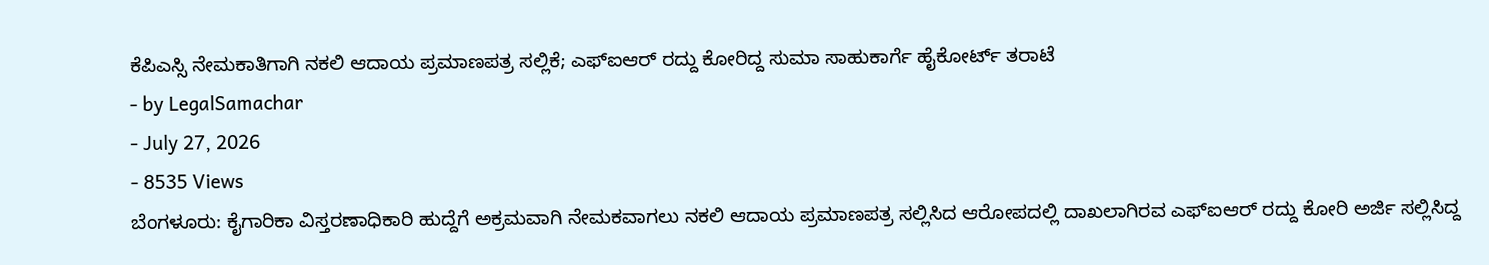ಕೆಪಿಎಸ್ಸಿ ನೇಮಕಾತಿಗಾಗಿ ನಕಲಿ ಆದಾಯ ಪ್ರಮಾಣಪತ್ರ ಸಲ್ಲಿಕೆ; ಎಫ್ಐಆರ್ ರದ್ದು ಕೋರಿದ್ದ ಸುಮಾ ಸಾಹುಕಾರ್ಗೆ ಹೈಕೋರ್ಟ್ ತರಾಟೆ
- by LegalSamachar
- July 27, 2026
- 8535 Views
ಬೆಂಗಳೂರು: ಕೈಗಾರಿಕಾ ವಿಸ್ತರಣಾಧಿಕಾರಿ ಹುದ್ದೆಗೆ ಅಕ್ರಮವಾಗಿ ನೇಮಕವಾಗಲು ನಕಲಿ ಆದಾಯ ಪ್ರಮಾಣಪತ್ರ ಸಲ್ಲಿಸಿದ ಆರೋಪದಲ್ಲಿ ದಾಖಲಾಗಿರವ ಎಫ್ಐಆರ್ ರದ್ದು ಕೋರಿ ಅರ್ಜಿ ಸಲ್ಲಿಸಿದ್ದ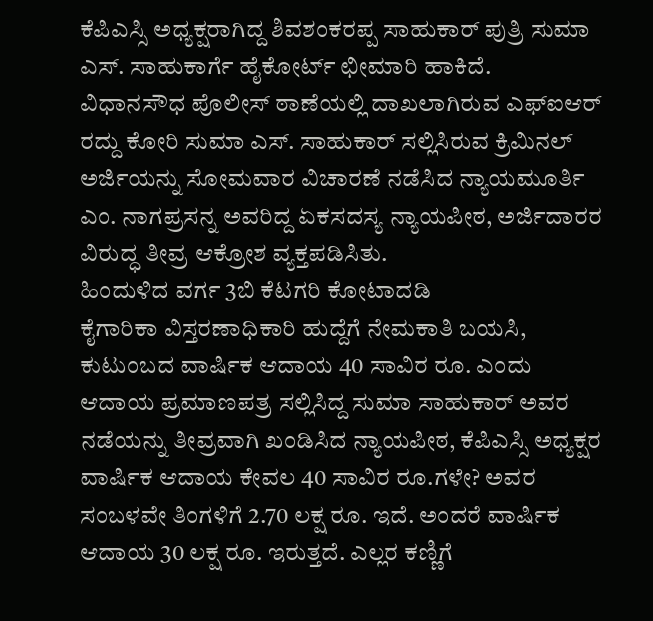ಕೆಪಿಎಸ್ಸಿ ಅಧ್ಯಕ್ಷರಾಗಿದ್ದ ಶಿವಶಂಕರಪ್ಪ ಸಾಹುಕಾರ್ ಪುತ್ರಿ ಸುಮಾ ಎಸ್. ಸಾಹುಕಾರ್ಗೆ ಹೈಕೋರ್ಟ್ ಛೀಮಾರಿ ಹಾಕಿದೆ.
ವಿಧಾನಸೌಧ ಪೊಲೀಸ್ ಠಾಣೆಯಲ್ಲಿ ದಾಖಲಾಗಿರುವ ಎಫ್ಐಆರ್ ರದ್ದು ಕೋರಿ ಸುಮಾ ಎಸ್. ಸಾಹುಕಾರ್ ಸಲ್ಲಿಸಿರುವ ಕ್ರಿಮಿನಲ್ ಅರ್ಜಿಯನ್ನು ಸೋಮವಾರ ವಿಚಾರಣೆ ನಡೆಸಿದ ನ್ಯಾಯಮೂರ್ತಿ ಎಂ. ನಾಗಪ್ರಸನ್ನ ಅವರಿದ್ದ ಏಕಸದಸ್ಯ ನ್ಯಾಯಪೀಠ, ಅರ್ಜಿದಾರರ ವಿರುದ್ಧ ತೀವ್ರ ಆಕ್ರೋಶ ವ್ಯಕ್ತಪಡಿಸಿತು.
ಹಿಂದುಳಿದ ವರ್ಗ 3ಬಿ ಕೆಟಗರಿ ಕೋಟಾದಡಿ
ಕೈಗಾರಿಕಾ ವಿಸ್ತರಣಾಧಿಕಾರಿ ಹುದ್ದೆಗೆ ನೇಮಕಾತಿ ಬಯಸಿ, ಕುಟುಂಬದ ವಾರ್ಷಿಕ ಆದಾಯ 40 ಸಾವಿರ ರೂ. ಎಂದು ಆದಾಯ ಪ್ರಮಾಣಪತ್ರ ಸಲ್ಲಿಸಿದ್ದ ಸುಮಾ ಸಾಹುಕಾರ್ ಅವರ ನಡೆಯನ್ನು ತೀವ್ರವಾಗಿ ಖಂಡಿಸಿದ ನ್ಯಾಯಪೀಠ, ಕೆಪಿಎಸ್ಸಿ ಅಧ್ಯಕ್ಷರ ವಾರ್ಷಿಕ ಆದಾಯ ಕೇವಲ 40 ಸಾವಿರ ರೂ.ಗಳೇ? ಅವರ ಸಂಬಳವೇ ತಿಂಗಳಿಗೆ 2.70 ಲಕ್ಷ ರೂ. ಇದೆ. ಅಂದರೆ ವಾರ್ಷಿಕ ಆದಾಯ 30 ಲಕ್ಷ ರೂ. ಇರುತ್ತದೆ. ಎಲ್ಲರ ಕಣ್ಣಿಗೆ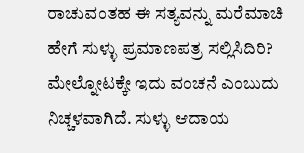ರಾಚುವಂತಹ ಈ ಸತ್ಯವನ್ನು ಮರೆಮಾಚಿ ಹೇಗೆ ಸುಳ್ಳು ಪ್ರಮಾಣಪತ್ರ ಸಲ್ಲಿಸಿದಿರಿ? ಮೇಲ್ನೋಟಕ್ಕೇ ಇದು ವಂಚನೆ ಎಂಬುದು ನಿಚ್ಚಳವಾಗಿದೆ. ಸುಳ್ಳು ಆದಾಯ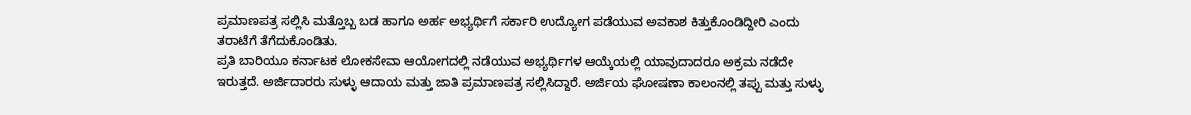ಪ್ರಮಾಣಪತ್ರ ಸಲ್ಲಿಸಿ ಮತ್ತೊಬ್ಬ ಬಡ ಹಾಗೂ ಅರ್ಹ ಅಭ್ಯರ್ಥಿಗೆ ಸರ್ಕಾರಿ ಉದ್ಯೋಗ ಪಡೆಯುವ ಅವಕಾಶ ಕಿತ್ತುಕೊಂಡಿದ್ದೀರಿ ಎಂದು ತರಾಟೆಗೆ ತೆಗೆದುಕೊಂಡಿತು.
ಪ್ರತಿ ಬಾರಿಯೂ ಕರ್ನಾಟಕ ಲೋಕಸೇವಾ ಆಯೋಗದಲ್ಲಿ ನಡೆಯುವ ಅಭ್ಯರ್ಥಿಗಳ ಆಯ್ಕೆಯಲ್ಲಿ ಯಾವುದಾದರೂ ಅಕ್ರಮ ನಡೆದೇ ಇರುತ್ತದೆ. ಅರ್ಜಿದಾರರು ಸುಳ್ಳು ಆದಾಯ ಮತ್ತು ಜಾತಿ ಪ್ರಮಾಣಪತ್ರ ಸಲ್ಲಿಸಿದ್ದಾರೆ. ಅರ್ಜಿಯ ಘೋಷಣಾ ಕಾಲಂನಲ್ಲಿ ತಪ್ಪು ಮತ್ತು ಸುಳ್ಳು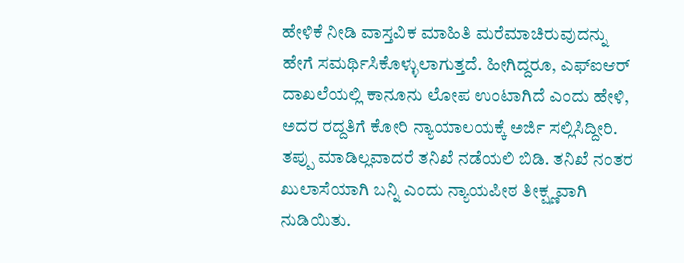ಹೇಳಿಕೆ ನೀಡಿ ವಾಸ್ತವಿಕ ಮಾಹಿತಿ ಮರೆಮಾಚಿರುವುದನ್ನು ಹೇಗೆ ಸಮರ್ಥಿಸಿಕೊಳ್ಳುಲಾಗುತ್ತದೆ. ಹೀಗಿದ್ದರೂ, ಎಫ್ಐಆರ್ ದಾಖಲೆಯಲ್ಲಿ ಕಾನೂನು ಲೋಪ ಉಂಟಾಗಿದೆ ಎಂದು ಹೇಳಿ, ಅದರ ರದ್ದತಿಗೆ ಕೋರಿ ನ್ಯಾಯಾಲಯಕ್ಕೆ ಅರ್ಜಿ ಸಲ್ಲಿಸಿದ್ದೀರಿ. ತಪ್ಪು ಮಾಡಿಲ್ಲವಾದರೆ ತನಿಖೆ ನಡೆಯಲಿ ಬಿಡಿ. ತನಿಖೆ ನಂತರ ಖುಲಾಸೆಯಾಗಿ ಬನ್ನಿ ಎಂದು ನ್ಯಾಯಪೀಠ ತೀಕ್ಷ್ಣವಾಗಿ ನುಡಿಯಿತು.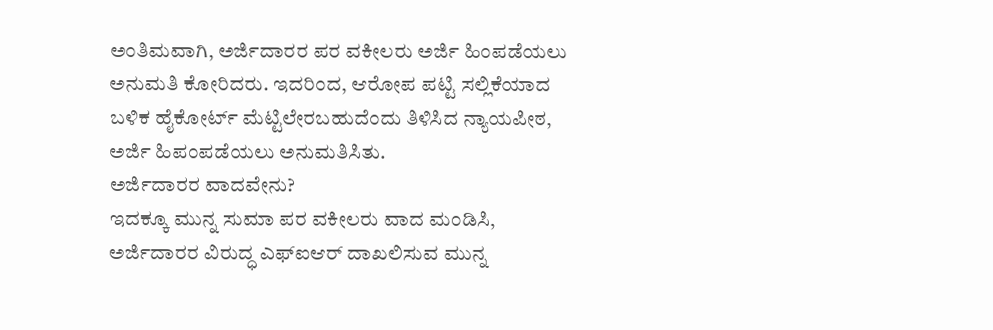ಅಂತಿಮವಾಗಿ, ಅರ್ಜಿದಾರರ ಪರ ವಕೀಲರು ಅರ್ಜಿ ಹಿಂಪಡೆಯಲು ಅನುಮತಿ ಕೋರಿದರು. ಇದರಿಂದ, ಆರೋಪ ಪಟ್ಟಿ ಸಲ್ಲಿಕೆಯಾದ ಬಳಿಕ ಹೈಕೋರ್ಟ್ ಮೆಟ್ಟಿಲೇರಬಹುದೆಂದು ತಿಳಿಸಿದ ನ್ಯಾಯಪೀಠ, ಅರ್ಜಿ ಹಿಪಂಪಡೆಯಲು ಅನುಮತಿಸಿತು.
ಅರ್ಜಿದಾರರ ವಾದವೇನು?
ಇದಕ್ಕೂ ಮುನ್ನ ಸುಮಾ ಪರ ವಕೀಲರು ವಾದ ಮಂಡಿಸಿ, ಅರ್ಜಿದಾರರ ವಿರುದ್ಧ ಎಫ್ಐಆರ್ ದಾಖಲಿಸುವ ಮುನ್ನ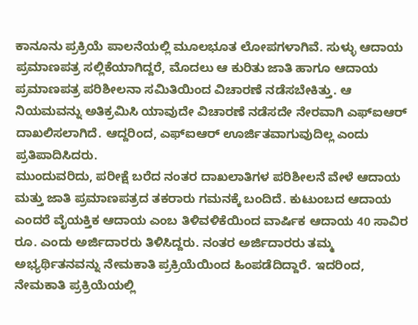ಕಾನೂನು ಪ್ರಕ್ರಿಯೆ ಪಾಲನೆಯಲ್ಲಿ ಮೂಲಭೂತ ಲೋಪಗಳಾಗಿವೆ. ಸುಳ್ಳು ಆದಾಯ ಪ್ರಮಾಣಪತ್ರ ಸಲ್ಲಿಕೆಯಾಗಿದ್ದರೆ, ಮೊದಲು ಆ ಕುರಿತು ಜಾತಿ ಹಾಗೂ ಆದಾಯ ಪ್ರಮಾಣಪತ್ರ ಪರಿಶೀಲನಾ ಸಮಿತಿಯಿಂದ ವಿಚಾರಣೆ ನಡೆಸಬೇಕಿತ್ತು. ಆ ನಿಯಮವನ್ನು ಅತಿಕ್ರಮಿಸಿ ಯಾವುದೇ ವಿಚಾರಣೆ ನಡೆಸದೇ ನೇರವಾಗಿ ಎಫ್ಐಆರ್ ದಾಖಲಿಸಲಾಗಿದೆ. ಆದ್ದರಿಂದ, ಎಫ್ಐಆರ್ ಊರ್ಜಿತವಾಗುವುದಿಲ್ಲ ಎಂದು ಪ್ರತಿಪಾದಿಸಿದರು.
ಮುಂದುವರಿದು, ಪರೀಕ್ಷೆ ಬರೆದ ನಂತರ ದಾಖಲಾತಿಗಳ ಪರಿಶೀಲನೆ ವೇಳೆ ಆದಾಯ ಮತ್ತು ಜಾತಿ ಪ್ರಮಾಣಪತ್ರದ ತಕರಾರು ಗಮನಕ್ಕೆ ಬಂದಿದೆ. ಕುಟುಂಬದ ಆದಾಯ ಎಂದರೆ ವೈಯಕ್ತಿಕ ಆದಾಯ ಎಂಬ ತಿಳಿವಳಿಕೆಯಿಂದ ವಾರ್ಷಿಕ ಆದಾಯ 40 ಸಾವಿರ ರೂ. ಎಂದು ಅರ್ಜಿದಾರರು ತಿಳಿಸಿದ್ದರು. ನಂತರ ಅರ್ಜಿದಾರರು ತಮ್ಮ ಅಭ್ಯರ್ಥಿತನವನ್ನು ನೇಮಕಾತಿ ಪ್ರಕ್ರಿಯೆಯಿಂದ ಹಿಂಪಡೆದಿದ್ದಾರೆ. ಇದರಿಂದ, ನೇಮಕಾತಿ ಪ್ರಕ್ರಿಯೆಯಲ್ಲಿ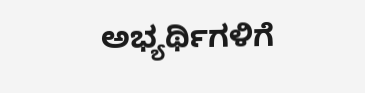ಅಭ್ಯರ್ಥಿಗಳಿಗೆ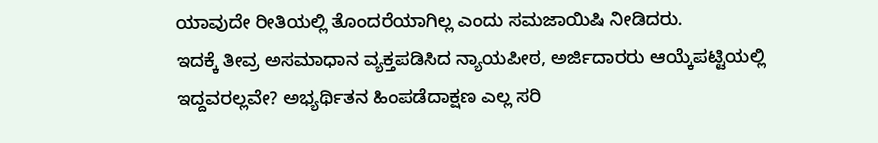ಯಾವುದೇ ರೀತಿಯಲ್ಲಿ ತೊಂದರೆಯಾಗಿಲ್ಲ ಎಂದು ಸಮಜಾಯಿಷಿ ನೀಡಿದರು.
ಇದಕ್ಕೆ ತೀವ್ರ ಅಸಮಾಧಾನ ವ್ಯಕ್ತಪಡಿಸಿದ ನ್ಯಾಯಪೀಠ, ಅರ್ಜಿದಾರರು ಆಯ್ಕೆಪಟ್ಟಿಯಲ್ಲಿ ಇದ್ದವರಲ್ಲವೇ? ಅಭ್ಯರ್ಥಿತನ ಹಿಂಪಡೆದಾಕ್ಷಣ ಎಲ್ಲ ಸರಿ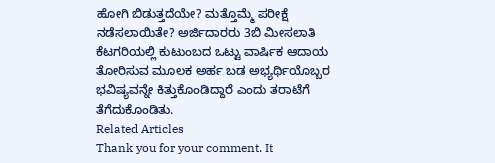ಹೋಗಿ ಬಿಡುತ್ತದೆಯೇ? ಮತ್ತೊಮ್ಮೆ ಪರೀಕ್ಷೆ ನಡೆಸಲಾಯಿತೇ? ಅರ್ಜಿದಾರರು 3ಬಿ ಮೀಸಲಾತಿ ಕೆಟಗರಿಯಲ್ಲಿ ಕುಟುಂಬದ ಒಟ್ಟು ವಾರ್ಷಿಕ ಆದಾಯ ತೋರಿಸುವ ಮೂಲಕ ಅರ್ಹ ಬಡ ಅಭ್ಯರ್ಥಿಯೊಬ್ಬರ ಭವಿಷ್ಯವನ್ನೇ ಕಿತ್ತುಕೊಂಡಿದ್ದಾರೆ ಎಂದು ತರಾಟೆಗೆ ತೆಗೆದುಕೊಂಡಿತು.
Related Articles
Thank you for your comment. It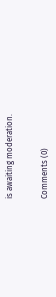is awaiting moderation.


Comments (0)